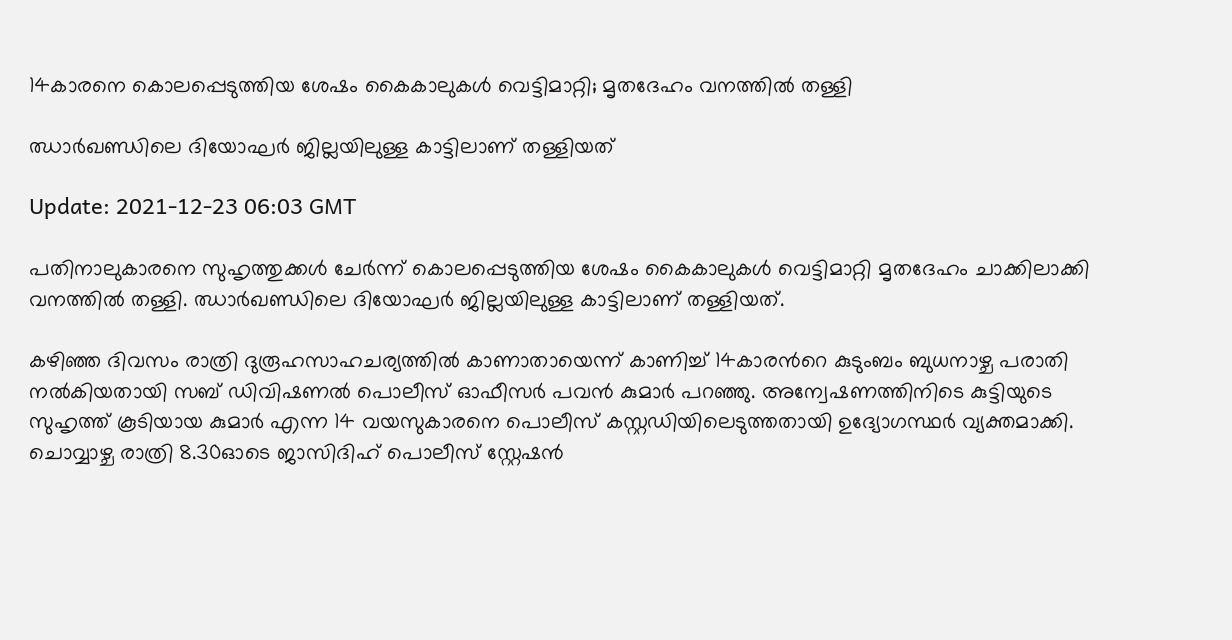14കാരനെ കൊലപ്പെടുത്തിയ ശേഷം കൈകാലുകൾ വെട്ടിമാറ്റി; മൃതദേഹം വനത്തിൽ തള്ളി

ഝാര്‍ഖണ്ഡിലെ ദിയോഘർ ജില്ലയിലുള്ള കാട്ടിലാണ് തള്ളിയത്

Update: 2021-12-23 06:03 GMT

പതിനാലുകാരനെ സുഹൃത്തുക്കള്‍ ചേര്‍ന്ന് കൊലപ്പെടുത്തിയ ശേഷം കൈകാലുകള്‍ വെട്ടിമാറ്റി മൃതദേഹം ചാക്കിലാക്കി വനത്തില്‍ തള്ളി. ഝാര്‍ഖണ്ഡിലെ ദിയോഘർ ജില്ലയിലുള്ള കാട്ടിലാണ് തള്ളിയത്.

കഴിഞ്ഞ ദിവസം രാത്രി ദുരൂഹസാഹചര്യത്തിൽ കാണാതായെന്ന് കാണിച്ച് 14കാരന്‍റെ കുടുംബം ബുധനാഴ്ച പരാതി നൽകിയതായി സബ് ഡിവിഷണൽ പൊലീസ് ഓഫീസർ പവൻ കുമാർ പറഞ്ഞു. അന്വേഷണത്തിനിടെ കുട്ടിയുടെ സുഹൃത്ത് കൂടിയായ കുമാര്‍ എന്ന 14 വയസുകാരനെ പൊലീസ് കസ്റ്റഡിയിലെടുത്തതായി ഉദ്യോഗസ്ഥർ വ്യക്തമാക്കി. ചൊവ്വാഴ്ച രാത്രി 8.30ഓടെ ജാസിദിഹ് പൊലീസ് സ്റ്റേഷൻ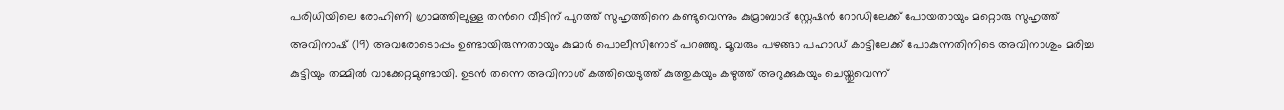പരിധിയിലെ രോഹിണി ഗ്രാമത്തിലുള്ള തന്‍റെ വീടിന് പുറത്ത് സുഹൃത്തിനെ കണ്ടുവെന്നും കുമ്രാബാദ് സ്റ്റേഷൻ റോഡിലേക്ക് പോയതായും മറ്റൊരു സുഹൃത്ത് അവിനാഷ് (19) അവരോടൊപ്പം ഉണ്ടായിരുന്നതായും കുമാര്‍ പൊലീസിനോട് പറഞ്ഞു. മൂവരും പഴങ്ങാ പഹാഡ് കാട്ടിലേക്ക് പോകുന്നതിനിടെ അവിനാശും മരിച്ച കുട്ടിയും തമ്മില്‍ വാക്കേറ്റമുണ്ടായി. ഉടന്‍ തന്നെ അവിനാശ് കത്തിയെടുത്ത് കുത്തുകയും കഴുത്ത് അറുക്കുകയും ചെയ്തുവെന്ന്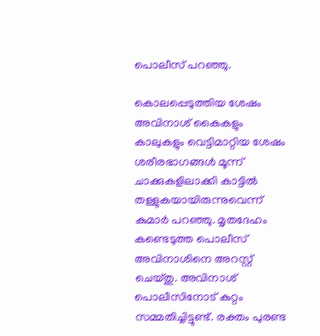പൊലീസ് പറഞ്ഞു.

കൊലപ്പെടുത്തിയ ശേഷം അവിനാശ് കൈകളും കാലുകളും വെട്ടിമാറ്റിയ ശേഷം ശരീരഭാഗങ്ങൾ മൂന്ന് ചാക്കുകളിലാക്കി കാട്ടിൽ തള്ളുകയായിരുന്നുവെന്ന് കുമാർ പറഞ്ഞു. മൃതദേഹം കണ്ടെടുത്ത പൊലീസ് അവിനാശിനെ അറസ്റ്റ് ചെയ്തു. അവിനാശ് പൊലീസിനോട് കുറ്റം സമ്മതിച്ചിട്ടുണ്ട്. രക്തം പുരണ്ട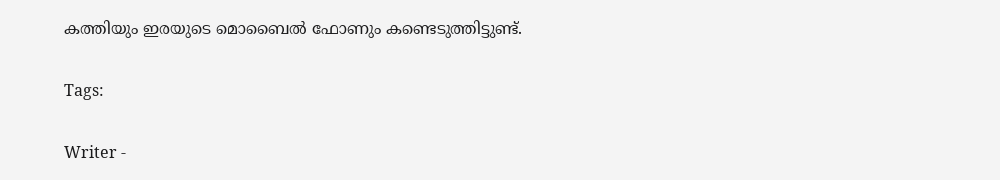കത്തിയും ഇരയുടെ മൊബൈൽ ഫോണും കണ്ടെടുത്തിട്ടുണ്ട്.

Tags:

Writer -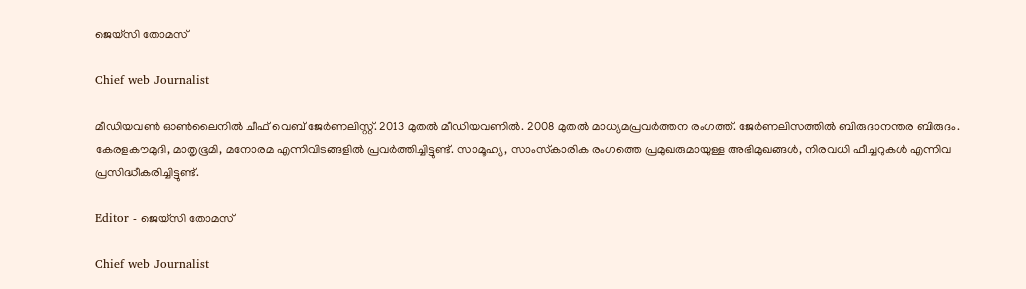ജെയ്സി തോമസ്

Chief web Journalist

മീഡിയവൺ ഓൺലൈനിൽ ചീഫ് വെബ് ജേർണലിസ്റ്റ്. 2013 മുതൽ മീഡിയവണിൽ. 2008 മുതൽ മാധ്യമപ്രവർത്തന രംഗത്ത്. ജേർണലിസത്തിൽ ബിരുദാനന്തര ബിരുദം. കേരളകൗമുദി, മാതൃഭൂമി, മനോരമ എന്നിവിടങ്ങളിൽ പ്രവർത്തിച്ചിട്ടുണ്ട്. സാമൂഹ്യ, സാംസ്‌കാരിക രംഗത്തെ പ്രമുഖരുമായുള്ള അഭിമുഖങ്ങൾ, നിരവധി ഫീച്ചറുകൾ എന്നിവ പ്രസിദ്ധീകരിച്ചിട്ടുണ്ട്.

Editor - ജെയ്സി തോമസ്

Chief web Journalist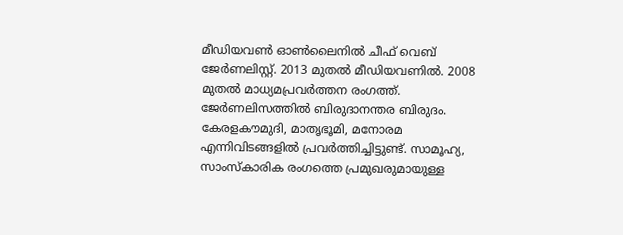മീഡിയവൺ ഓൺലൈനിൽ ചീഫ് വെബ് ജേർണലിസ്റ്റ്. 2013 മുതൽ മീഡിയവണിൽ. 2008 മുതൽ മാധ്യമപ്രവർത്തന രംഗത്ത്. ജേർണലിസത്തിൽ ബിരുദാനന്തര ബിരുദം. കേരളകൗമുദി, മാതൃഭൂമി, മനോരമ എന്നിവിടങ്ങളിൽ പ്രവർത്തിച്ചിട്ടുണ്ട്. സാമൂഹ്യ, സാംസ്‌കാരിക രംഗത്തെ പ്രമുഖരുമായുള്ള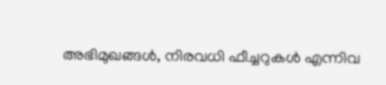അഭിമുഖങ്ങൾ, നിരവധി ഫീച്ചറുകൾ എന്നിവ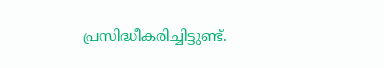പ്രസിദ്ധീകരിച്ചിട്ടുണ്ട്.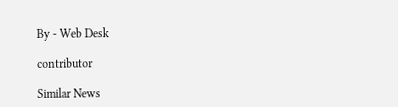By - Web Desk

contributor

Similar News